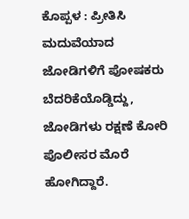ಕೊಪ್ಪಳ : ಪ್ರೀತಿಸಿ ಮದುವೆಯಾದ ಜೋಡಿಗಳಿಗೆ ಪೋಷಕರು ಬೆದರಿಕೆಯೊಡ್ಡಿದ್ದು, ಜೋಡಿಗಳು ರಕ್ಷಣೆ ಕೋರಿ ಪೊಲೀಸರ ಮೊರೆ ಹೋಗಿದ್ದಾರೆ.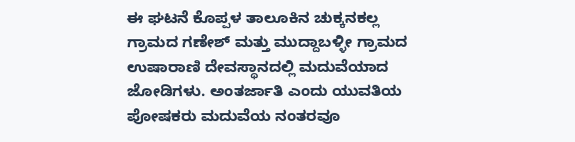ಈ ಘಟನೆ ಕೊಪ್ಪಳ ತಾಲೂಕಿನ ಚುಕ್ಕನಕಲ್ಲ ಗ್ರಾಮದ ಗಣೇಶ್ ಮತ್ತು ಮುದ್ದಾಬಳ್ಳೀ ಗ್ರಾಮದ ಉಷಾರಾಣಿ ದೇವಸ್ಥಾನದಲ್ಲಿ ಮದುವೆಯಾದ ಜೋಡಿಗಳು. ಅಂತರ್ಜಾತಿ ಎಂದು ಯುವತಿಯ ಪೋಷಕರು ಮದುವೆಯ ನಂತರವೂ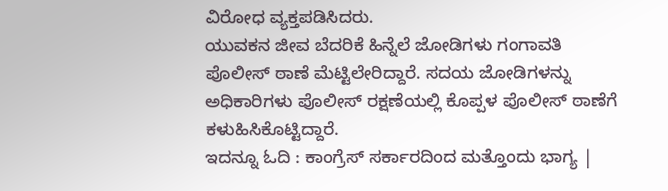ವಿರೋಧ ವ್ಯಕ್ತಪಡಿಸಿದರು.
ಯುವಕನ ಜೀವ ಬೆದರಿಕೆ ಹಿನ್ನೆಲೆ ಜೋಡಿಗಳು ಗಂಗಾವತಿ ಪೊಲೀಸ್ ಠಾಣೆ ಮೆಟ್ಟಿಲೇರಿದ್ದಾರೆ. ಸದಯ ಜೋಡಿಗಳನ್ನು ಅಧಿಕಾರಿಗಳು ಪೊಲೀಸ್ ರಕ್ಷಣೆಯಲ್ಲಿ ಕೊಪ್ಪಳ ಪೊಲೀಸ್ ಠಾಣೆಗೆ ಕಳುಹಿಸಿಕೊಟ್ಟಿದ್ದಾರೆ.
ಇದನ್ನೂ ಓದಿ : ಕಾಂಗ್ರೆಸ್ ಸರ್ಕಾರದಿಂದ ಮತ್ತೊಂದು ಭಾಗ್ಯ |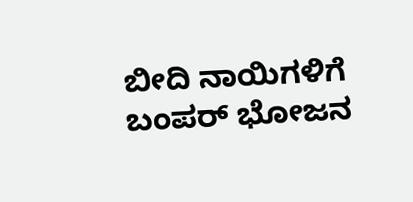ಬೀದಿ ನಾಯಿಗಳಿಗೆ ಬಂಪರ್ ಭೋಜನ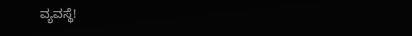ವ್ಯವಸ್ಥೆ!